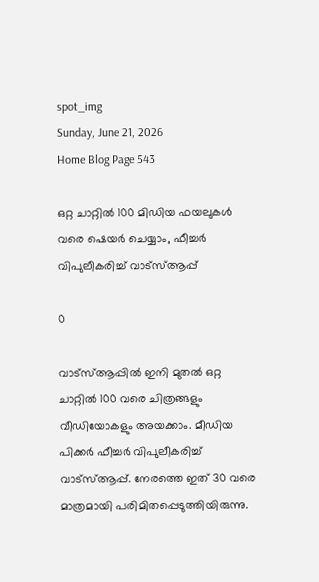spot_img
Sunday, June 21, 2026
Home Blog Page 543

ഒറ്റ ചാറ്റിൽ 100 മിഡിയ ഫയലുകള്‍ വരെ ഷെയർ ചെയ്യാം, ഫീച്ചർ വിപുലീകരിച്ച് വാട്‌സ്ആപ്പ്‌

0

വാട്‌സ്ആപ്പില്‍ ഇനി മുതൽ ഒറ്റ ചാറ്റിൽ 100 വരെ ചിത്രങ്ങളും വീഡിയോകളും അയക്കാം. മീഡിയ പിക്കർ ഫീച്ചർ വിപുലീകരിച്ച് വാട്‌സ്ആപ്പ്‌. നേരത്തെ ഇത് 30 വരെ മാത്രമായി പരിമിതപ്പെടുത്തിയിരുന്നു.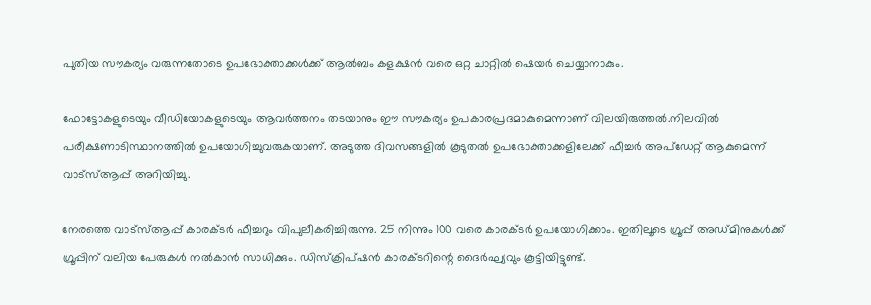പുതിയ സൗകര്യം വരുന്നതോടെ ഉപഭോക്താക്കൾക്ക് ആൽബം കളക്ഷൻ വരെ ഒറ്റ ചാറ്റിൽ ഷെയർ ചെയ്യാനാകും.

ഫോട്ടോകളുടെയും വീഡിയോകളുടെയും ആവർത്തനം തടയാനും ഈ സൗകര്യം ഉപകാരപ്രദമാകുമെന്നാണ് വിലയിരുത്തൽ.നിലവിൽ പരീക്ഷണാടിസ്ഥാനത്തിൽ ഉപയോഗിച്ചുവരുകയാണ്. അടുത്ത ദിവസങ്ങളിൽ കൂടുതൽ ഉപഭോക്താക്കളിലേക്ക് ഫീച്ചർ അപ്‌ഡേറ്റ് ആകുമെന്ന് വാട്‌സ്ആപ്പ്‌ അറിയിച്ചു.

നേരത്തെ വാട്‌സ്ആപ്പ്‌ കാരക്ടർ ഫീച്ചറും വിപുലീകരിച്ചിരുന്നു. 25 നിന്നും 100 വരെ കാരക്ടർ ഉപയോഗിക്കാം. ഇതിലൂടെ ഗ്രൂപ്പ് അഡ്മിനുകൾക്ക് ഗ്രൂപ്പിന് വലിയ പേരുകൾ നൽകാൻ സാധിക്കും. ഡിസ്ക്രിപ്‌ഷൻ കാരക്ടറിന്റെ ദൈർഘ്യവും കൂട്ടിയിട്ടുണ്ട്.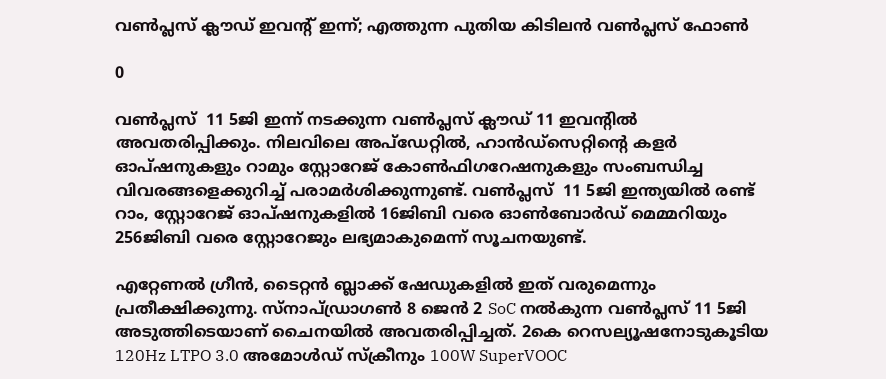വൺപ്ലസ് ക്ലൗഡ് ഇവന്‍റ് ഇന്ന്; എത്തുന്ന പുതിയ കിടിലന്‍ വണ്‍പ്ലസ് ഫോണ്‍

0

വൺപ്ലസ്  11 5ജി ഇന്ന് നടക്കുന്ന വൺപ്ലസ് ക്ലൗഡ് 11 ഇവന്റിൽ അവതരിപ്പിക്കും. നിലവിലെ അപ്‌ഡേറ്റിൽ, ഹാൻഡ്‌സെറ്റിന്‍റെ കളർ ഓപ്ഷനുകളും റാമും സ്റ്റോറേജ് കോൺഫിഗറേഷനുകളും സംബന്ധിച്ച വിവരങ്ങളെക്കുറിച്ച് പരാമർശിക്കുന്നുണ്ട്. വൺപ്ലസ്  11 5ജി ഇന്ത്യയിൽ രണ്ട് റാം, സ്റ്റോറേജ് ഓപ്ഷനുകളിൽ 16ജിബി വരെ ഓൺബോർഡ് മെമ്മറിയും 256ജിബി വരെ സ്റ്റോറേജും ലഭ്യമാകുമെന്ന് സൂചനയുണ്ട്.

എറ്റേണൽ ഗ്രീൻ, ടൈറ്റൻ ബ്ലാക്ക് ഷേഡുകളിൽ ഇത് വരുമെന്നും പ്രതീക്ഷിക്കുന്നു. സ്‌നാപ്ഡ്രാഗൺ 8 ജെന്‍ 2 SoC നൽകുന്ന വൺപ്ലസ് 11 5ജി അടുത്തിടെയാണ് ചൈനയിൽ അവതരിപ്പിച്ചത്. 2കെ റെസല്യൂഷനോടുകൂടിയ 120Hz LTPO 3.0 അമോൾഡ് സ്ക്രീനും 100W SuperVOOC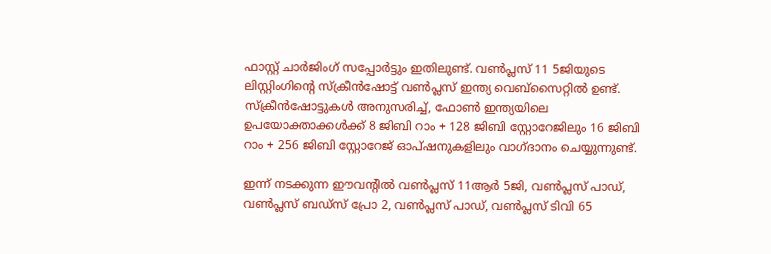ഫാസ്റ്റ് ചാർജിംഗ് സപ്പോർട്ടും ഇതിലുണ്ട്. വൺപ്ലസ് 11 5ജിയുടെ ലിസ്റ്റിംഗിന്റെ സ്‌ക്രീൻഷോട്ട് വൺപ്ലസ് ഇന്ത്യ വെബ്‌സൈറ്റിൽ ഉണ്ട്. സ്‌ക്രീൻഷോട്ടുകൾ അനുസരിച്ച്, ഫോൺ ഇന്ത്യയിലെ ഉപയോക്താക്കൾക്ക് 8 ജിബി റാം + 128 ജിബി സ്റ്റോറേജിലും 16 ജിബി റാം + 256 ജിബി സ്റ്റോറേജ് ഓപ്ഷനുകളിലും വാഗ്ദാനം ചെയ്യുന്നുണ്ട്.

ഇന്ന് നടക്കുന്ന ഈവന്‍റില്‍ വൺപ്ലസ് 11ആർ 5ജി, വൺപ്ലസ് പാഡ്, വൺപ്ലസ് ബഡ്‌സ് പ്രോ 2, വൺപ്ലസ് പാഡ്, വൺപ്ലസ് ടിവി 65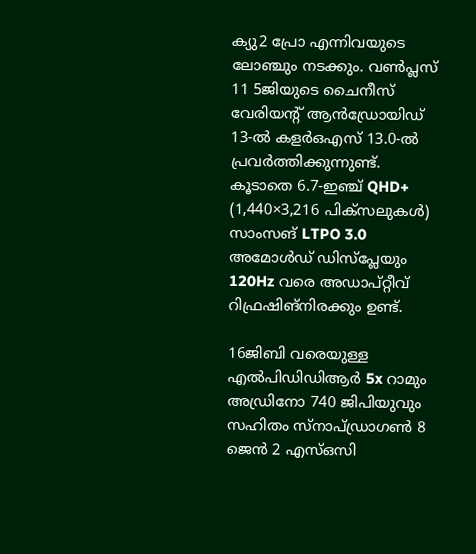ക്യു2 പ്രോ എന്നിവയുടെ ലോഞ്ചും നടക്കും. വൺപ്ലസ് 11 5ജിയുടെ ചൈനീസ് വേരിയന്റ് ആൻഡ്രോയിഡ് 13-ൽ കളർഒഎസ് 13.0-ൽ പ്രവർത്തിക്കുന്നുണ്ട്. കൂടാതെ 6.7-ഇഞ്ച് QHD+ (1,440×3,216 പിക്സലുകൾ) സാംസങ് LTPO 3.0 അമോൾഡ് ഡിസ്‌പ്ലേയും 120Hz വരെ അഡാപ്റ്റീവ് റിഫ്രഷിങ്നിരക്കും ഉണ്ട്.

16ജിബി വരെയുള്ള എല്‍പിഡിഡിആര്‍ 5x റാമും അഡ്രിനോ 740 ജിപിയുവും സഹിതം സ്‌നാപ്ഡ്രാഗൺ 8 ജെന്‍ 2 എസ്ഒസി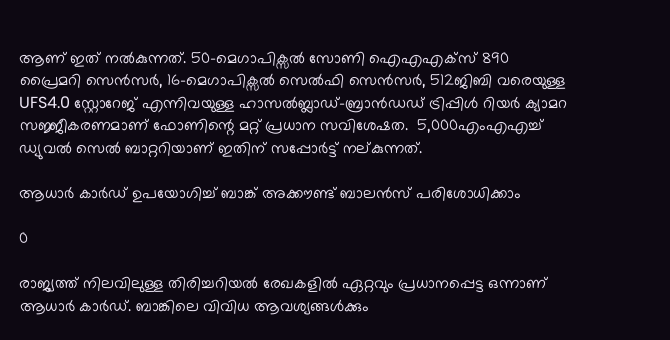ആണ് ഇത് നൽകുന്നത്. 50-മെഗാപിക്സൽ സോണി ഐഎഎക്സ് 890 പ്രൈമറി സെൻസർ, 16-മെഗാപിക്സൽ സെൽഫി സെൻസർ, 512ജിബി വരെയുള്ള UFS4.0 സ്റ്റോറേജ് എന്നിവയുള്ള ഹാസൽബ്ലാഡ്-ബ്രാൻഡഡ് ട്രിപ്പിൾ റിയർ ക്യാമറ സജ്ജീകരണമാണ് ഫോണിന്റെ മറ്റ് പ്രധാന സവിശേഷത.  5,000എംഎഎച്ച് ഡ്യുവൽ സെൽ ബാറ്ററിയാണ് ഇതിന് സപ്പോർട്ട് നല്കുന്നത്.

ആധാർ കാർഡ് ഉപയോഗിച്ച് ബാങ്ക് അക്കൗണ്ട് ബാലൻസ് പരിശോധിക്കാം

0

രാജ്യത്ത് നിലവിലുള്ള തിരിച്ചറിയൽ രേഖകളിൽ ഏറ്റവും പ്രധാനപ്പെട്ട ഒന്നാണ് ആധാർ കാർഡ്. ബാങ്കിലെ വിവിധ ആവശ്യങ്ങൾക്കും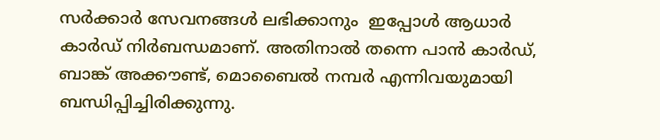സർക്കാർ സേവനങ്ങൾ ലഭിക്കാനും  ഇപ്പോൾ ആധാർ കാർഡ് നിർബന്ധമാണ്. അതിനാൽ തന്നെ പാൻ കാർഡ്, ബാങ്ക് അക്കൗണ്ട്, മൊബൈൽ നമ്പർ എന്നിവയുമായി ബന്ധിപ്പിച്ചിരിക്കുന്നു.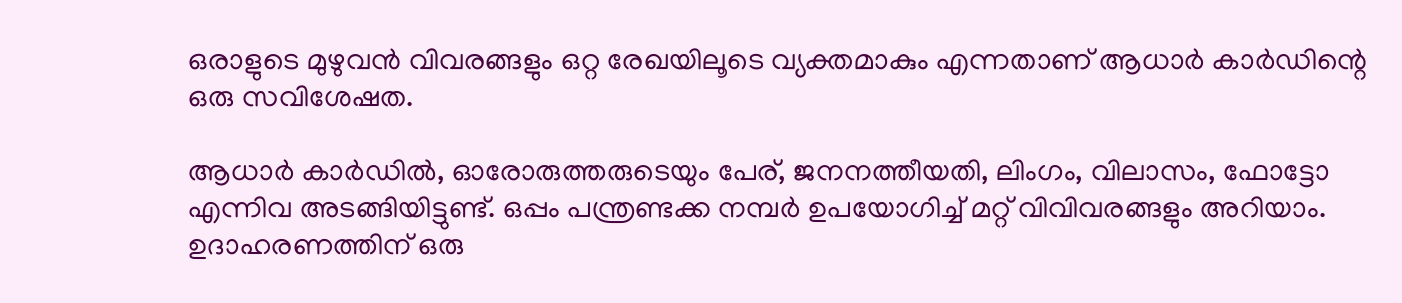ഒരാളുടെ മുഴുവൻ വിവരങ്ങളും ഒറ്റ രേഖയിലൂടെ വ്യക്തമാകും എന്നതാണ് ആധാർ കാർഡിന്റെ ഒരു സവിശേഷത.

ആധാർ കാർഡിൽ, ഓരോരുത്തരുടെയും പേര്, ജനനത്തീയതി, ലിംഗം, വിലാസം, ഫോട്ടോ എന്നിവ അടങ്ങിയിട്ടുണ്ട്. ഒപ്പം പന്ത്രണ്ടക്ക നമ്പർ ഉപയോഗിച്ച് മറ്റ്‌ വിവിവരങ്ങളും അറിയാം. ഉദാഹരണത്തിന് ഒരു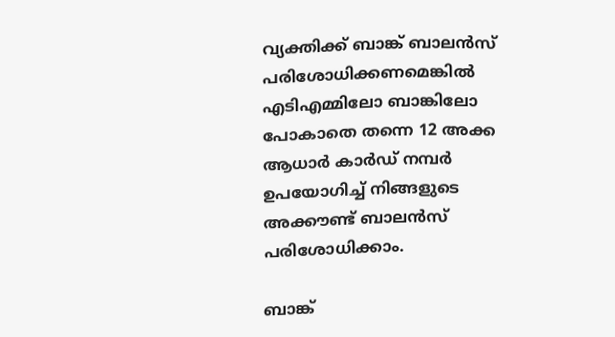വ്യക്തിക്ക് ബാങ്ക് ബാലൻസ് പരിശോധിക്കണമെങ്കിൽ എടിഎമ്മിലോ ബാങ്കിലോ പോകാതെ തന്നെ 12 അക്ക ആധാർ കാർഡ് നമ്പർ ഉപയോഗിച്ച് നിങ്ങളുടെ അക്കൗണ്ട് ബാലൻസ് പരിശോധിക്കാം.

ബാങ്ക്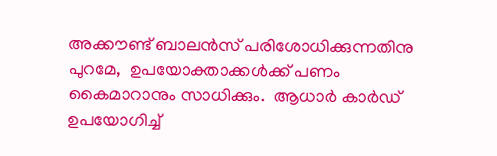അക്കൗണ്ട് ബാലൻസ് പരിശോധിക്കുന്നതിനു പുറമേ,  ഉപയോക്താക്കൾക്ക് പണം കൈമാറാനും സാധിക്കും.  ആധാർ കാർഡ് ഉപയോഗിച്ച്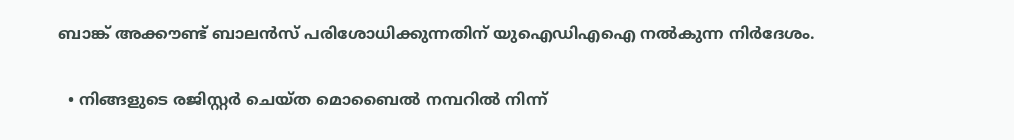ബാങ്ക് അക്കൗണ്ട് ബാലൻസ് പരിശോധിക്കുന്നതിന് യുഐഡിഎഐ നൽകുന്ന നിർദേശം.

  • നിങ്ങളുടെ രജിസ്റ്റർ ചെയ്ത മൊബൈൽ നമ്പറിൽ നിന്ന്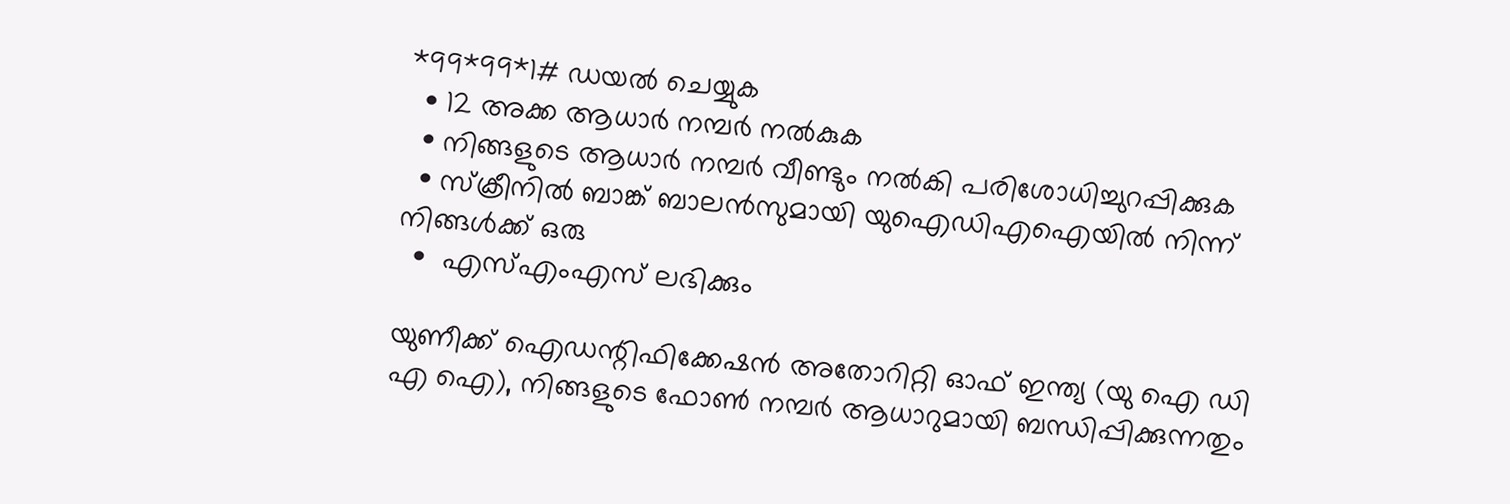*99*99*1# ഡയൽ ചെയ്യുക
  • 12 അക്ക ആധാർ നമ്പർ നൽകുക
  • നിങ്ങളുടെ ആധാർ നമ്പർ വീണ്ടും നൽകി പരിശോധിച്ചുറപ്പിക്കുക
  • സ്‌ക്രീനിൽ ബാങ്ക് ബാലൻസുമായി യുഐഡിഎഐയിൽ നിന്ന് നിങ്ങൾക്ക് ഒരു
  •  എസ്എംഎസ് ലഭിക്കും

യുണീക്ക് ഐഡന്റിഫിക്കേഷൻ അതോറിറ്റി ഓഫ് ഇന്ത്യ (യു ഐ ഡി എ ഐ), നിങ്ങളുടെ ഫോൺ നമ്പർ ആധാറുമായി ബന്ധിപ്പിക്കുന്നതും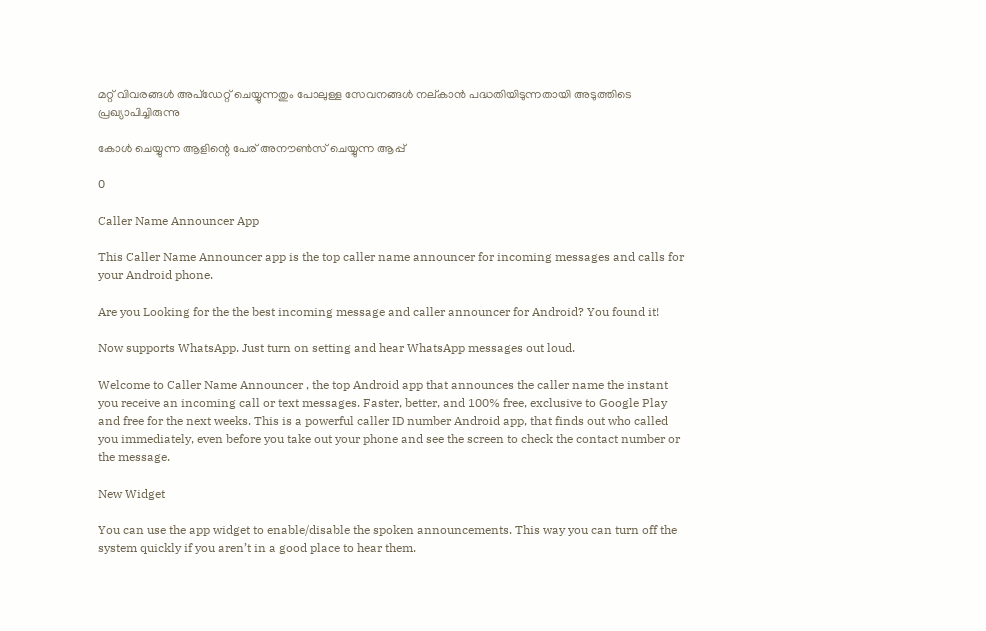മറ്റ് വിവരങ്ങൾ അപ്‌ഡേറ്റ് ചെയ്യുന്നതും പോലുള്ള സേവനങ്ങൾ നല്കാൻ പദ്ധതിയിടുന്നതായി അടുത്തിടെ പ്രഖ്യാപിച്ചിരുന്നു

കോൾ ചെയ്യുന്ന ആളിന്റെ പേര് അനൗൺസ് ചെയ്യുന്ന ആപ്പ്

0

Caller Name Announcer App

This Caller Name Announcer app is the top caller name announcer for incoming messages and calls for your Android phone.

Are you Looking for the the best incoming message and caller announcer for Android? You found it!

Now supports WhatsApp. Just turn on setting and hear WhatsApp messages out loud.

Welcome to Caller Name Announcer , the top Android app that announces the caller name the instant you receive an incoming call or text messages. Faster, better, and 100% free, exclusive to Google Play and free for the next weeks. This is a powerful caller ID number Android app, that finds out who called you immediately, even before you take out your phone and see the screen to check the contact number or the message.

New Widget

You can use the app widget to enable/disable the spoken announcements. This way you can turn off the system quickly if you aren’t in a good place to hear them.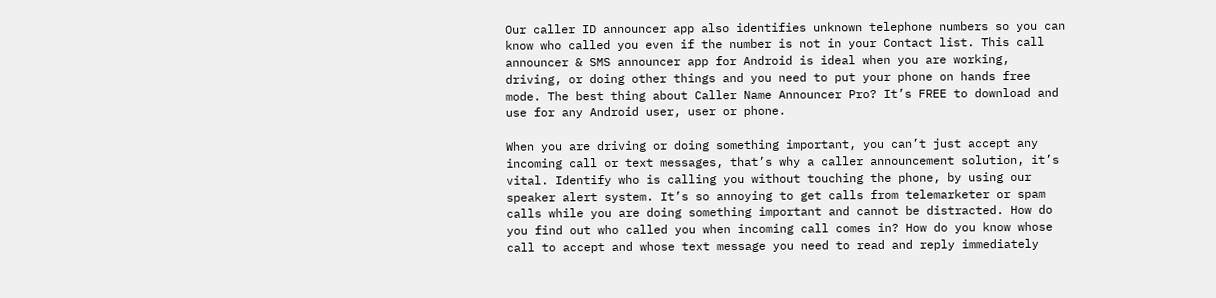Our caller ID announcer app also identifies unknown telephone numbers so you can know who called you even if the number is not in your Contact list. This call announcer & SMS announcer app for Android is ideal when you are working, driving, or doing other things and you need to put your phone on hands free mode. The best thing about Caller Name Announcer Pro? It’s FREE to download and use for any Android user, user or phone.

When you are driving or doing something important, you can’t just accept any incoming call or text messages, that’s why a caller announcement solution, it’s vital. Identify who is calling you without touching the phone, by using our speaker alert system. It’s so annoying to get calls from telemarketer or spam calls while you are doing something important and cannot be distracted. How do you find out who called you when incoming call comes in? How do you know whose call to accept and whose text message you need to read and reply immediately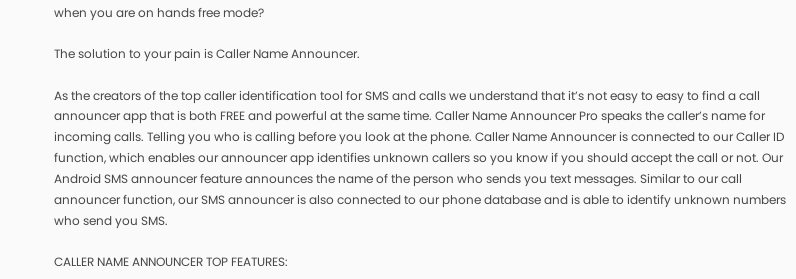when you are on hands free mode?

The solution to your pain is Caller Name Announcer.

As the creators of the top caller identification tool for SMS and calls we understand that it’s not easy to easy to find a call announcer app that is both FREE and powerful at the same time. Caller Name Announcer Pro speaks the caller’s name for incoming calls. Telling you who is calling before you look at the phone. Caller Name Announcer is connected to our Caller ID function, which enables our announcer app identifies unknown callers so you know if you should accept the call or not. Our Android SMS announcer feature announces the name of the person who sends you text messages. Similar to our call announcer function, our SMS announcer is also connected to our phone database and is able to identify unknown numbers who send you SMS.

CALLER NAME ANNOUNCER TOP FEATURES: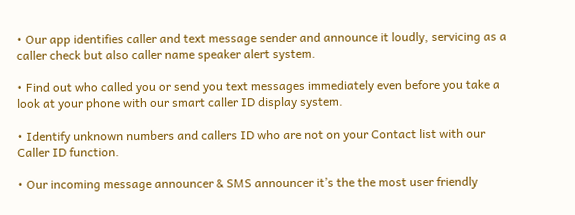• Our app identifies caller and text message sender and announce it loudly, servicing as a caller check but also caller name speaker alert system.

• Find out who called you or send you text messages immediately even before you take a look at your phone with our smart caller ID display system.

• Identify unknown numbers and callers ID who are not on your Contact list with our Caller ID function.

• Our incoming message announcer & SMS announcer it’s the the most user friendly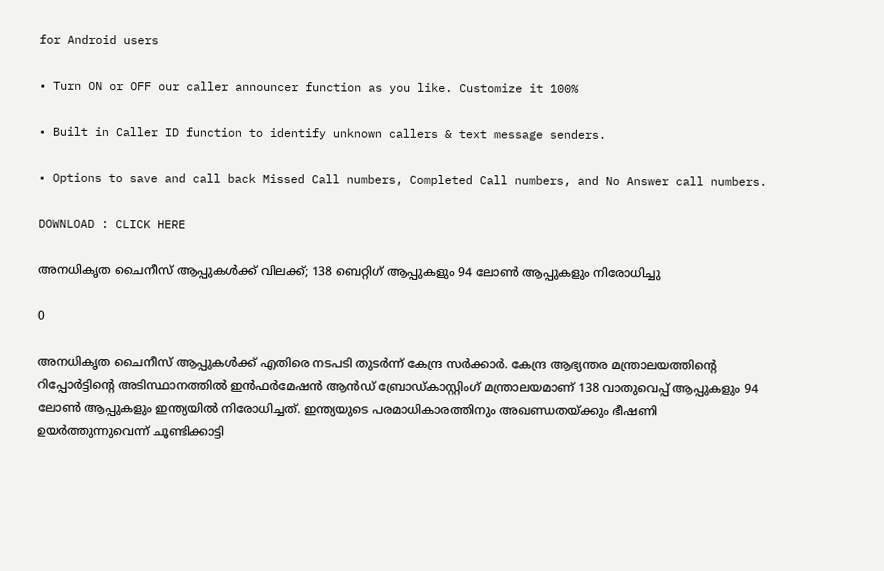for Android users

• Turn ON or OFF our caller announcer function as you like. Customize it 100%

• Built in Caller ID function to identify unknown callers & text message senders.

• Options to save and call back Missed Call numbers, Completed Call numbers, and No Answer call numbers.

DOWNLOAD : CLICK HERE

അനധികൃത ചൈനീസ് ആപ്പുകള്‍ക്ക് വിലക്ക്; 138 ബെറ്റിഗ് ആപ്പുകളും 94 ലോൺ ആപ്പുകളും നിരോധിച്ചു

0

അനധികൃത ചൈനീസ് ആപ്പുകൾക്ക് എതിരെ നടപടി തുടർന്ന് കേന്ദ്ര സർക്കാർ. കേന്ദ്ര ആഭ്യന്തര മന്ത്രാലയത്തിന്റെ റിപ്പോർട്ടിന്റെ അടിസ്ഥാനത്തിൽ ഇൻഫർമേഷൻ ആൻഡ് ബ്രോഡ്കാസ്റ്റിംഗ് മന്ത്രാലയമാണ് 138 വാതുവെപ്പ് ആപ്പുകളും 94 ലോൺ ആപ്പുകളും ഇന്ത്യയിൽ നിരോധിച്ചത്. ഇന്ത്യയുടെ പരമാധികാരത്തിനും അഖണ്ഡതയ്ക്കും ഭീഷണി ഉയർത്തുന്നുവെന്ന് ചൂണ്ടിക്കാട്ടി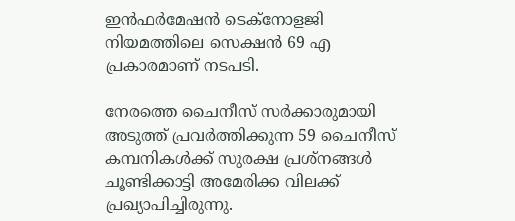ഇൻഫർമേഷൻ ടെക്‌നോളജി നിയമത്തിലെ സെക്ഷൻ 69 എ പ്രകാരമാണ് നടപടി.

നേരത്തെ ചൈനീസ് സര്‍ക്കാരുമായി അടുത്ത് പ്രവര്‍ത്തിക്കുന്ന 59 ചൈനീസ് കമ്പനികള്‍ക്ക് സുരക്ഷ പ്രശ്നങ്ങള്‍ ചൂണ്ടിക്കാട്ടി അമേരിക്ക വിലക്ക് പ്രഖ്യാപിച്ചിരുന്നു.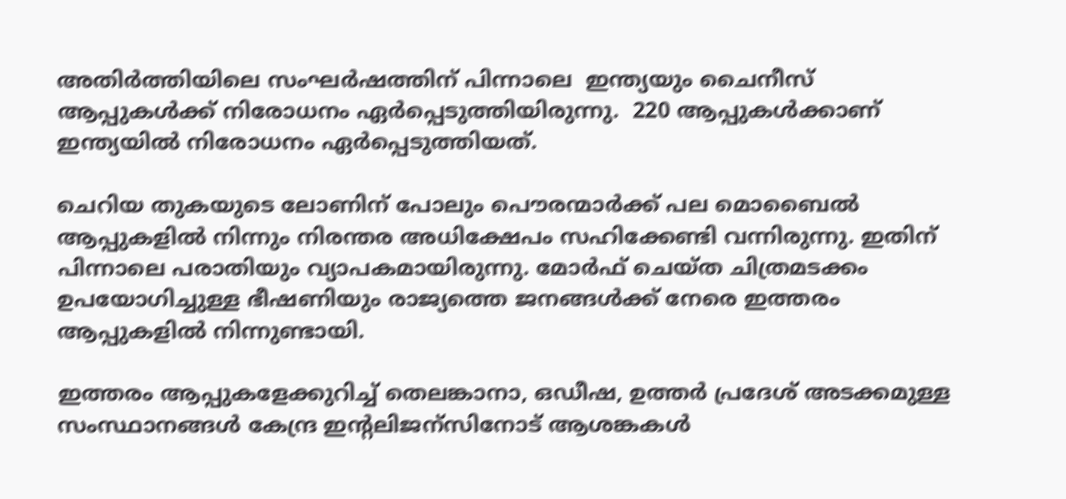അതിര്‍ത്തിയിലെ സംഘര്‍ഷത്തിന് പിന്നാലെ  ഇന്ത്യയും ചൈനീസ് ആപ്പുകള്‍ക്ക് നിരോധനം ഏര്‍പ്പെടുത്തിയിരുന്നു.  220 ആപ്പുകള്‍ക്കാണ് ഇന്ത്യയില്‍ നിരോധനം ഏര്‍പ്പെടുത്തിയത്.

ചെറിയ തുകയുടെ ലോണിന് പോലും പൌരന്മാര്‍ക്ക് പല മൊബൈല്‍ ആപ്പുകളില്‍ നിന്നും നിരന്തര അധിക്ഷേപം സഹിക്കേണ്ടി വന്നിരുന്നു. ഇതിന് പിന്നാലെ പരാതിയും വ്യാപകമായിരുന്നു. മോര്‍ഫ് ചെയ്ത ചിത്രമടക്കം ഉപയോഗിച്ചുള്ള ഭീഷണിയും രാജ്യത്തെ ജനങ്ങള്‍ക്ക് നേരെ ഇത്തരം ആപ്പുകളില്‍ നിന്നുണ്ടായി.

ഇത്തരം ആപ്പുകളേക്കുറിച്ച് തെലങ്കാനാ, ഒഡീഷ, ഉത്തര്‍ പ്രദേശ് അടക്കമുള്ള സംസ്ഥാനങ്ങള്‍ കേന്ദ്ര ഇന്‍റലിജന്സിനോട് ആശങ്കകള്‍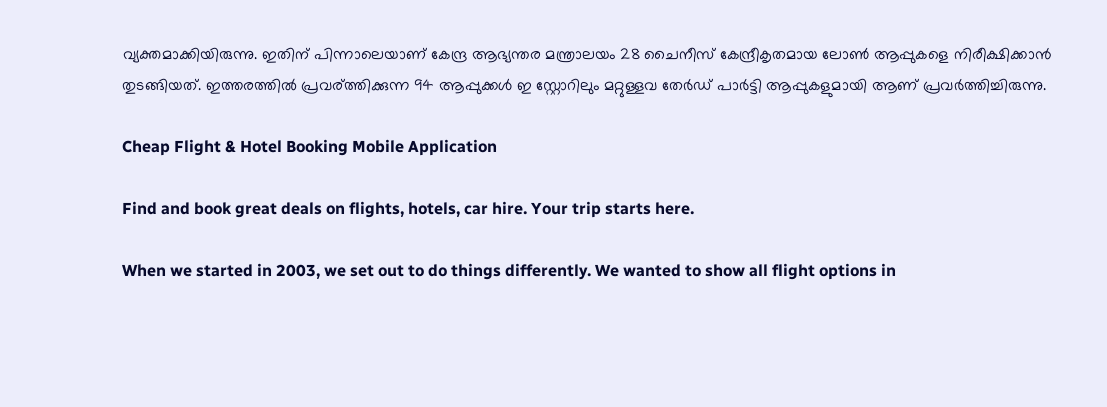വ്യക്തമാക്കിയിരുന്നു. ഇതിന് പിന്നാലെയാണ് കേന്ദ്ര ആഭ്യന്തര മന്ത്രാലയം 28 ചൈനീസ് കേന്ദ്രീകൃതമായ ലോണ്‍ ആപ്പുകളെ നിരീക്ഷിക്കാന്‍ തുടങ്ങിയത്. ഇത്തരത്തില്‍ പ്രവര്ത്തിക്കുന്ന 94 ആപ്പുക്കള്‍ ഇ സ്റ്റോറിലും മറ്റുള്ളവ തേര്‍ഡ് പാര്‍ട്ടി ആപ്പുകളുമായി ആണ് പ്രവര്‍ത്തിച്ചിരുന്നു.

Cheap Flight & Hotel Booking Mobile Application

Find and book great deals on flights, hotels, car hire. Your trip starts here.

When we started in 2003, we set out to do things differently. We wanted to show all flight options in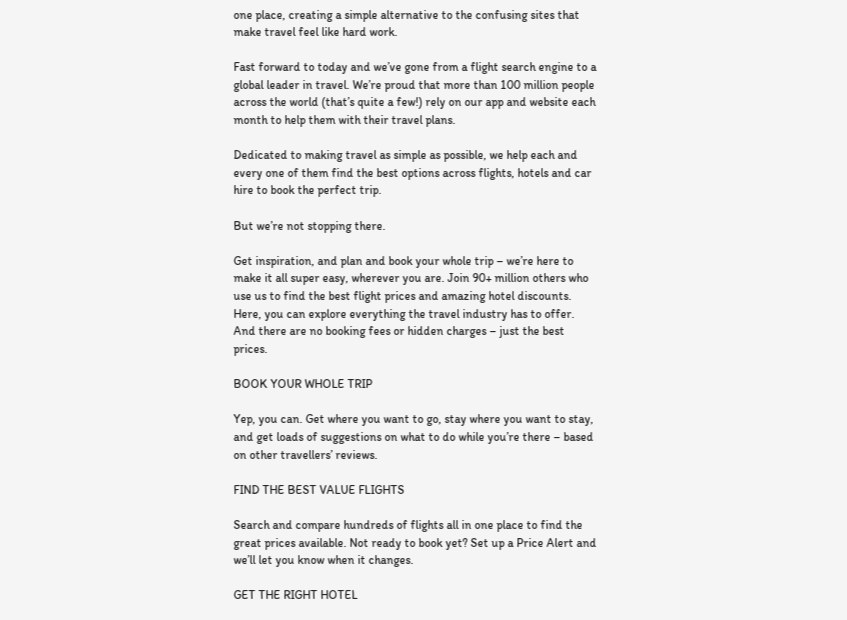one place, creating a simple alternative to the confusing sites that make travel feel like hard work.

Fast forward to today and we’ve gone from a flight search engine to a global leader in travel. We’re proud that more than 100 million people across the world (that’s quite a few!) rely on our app and website each month to help them with their travel plans.

Dedicated to making travel as simple as possible, we help each and every one of them find the best options across flights, hotels and car hire to book the perfect trip.

But we’re not stopping there.

Get inspiration, and plan and book your whole trip – we’re here to make it all super easy, wherever you are. Join 90+ million others who use us to find the best flight prices and amazing hotel discounts. Here, you can explore everything the travel industry has to offer. And there are no booking fees or hidden charges – just the best prices.

BOOK YOUR WHOLE TRIP

Yep, you can. Get where you want to go, stay where you want to stay, and get loads of suggestions on what to do while you’re there – based on other travellers’ reviews.

FIND THE BEST VALUE FLIGHTS

Search and compare hundreds of flights all in one place to find the great prices available. Not ready to book yet? Set up a Price Alert and we’ll let you know when it changes.

GET THE RIGHT HOTEL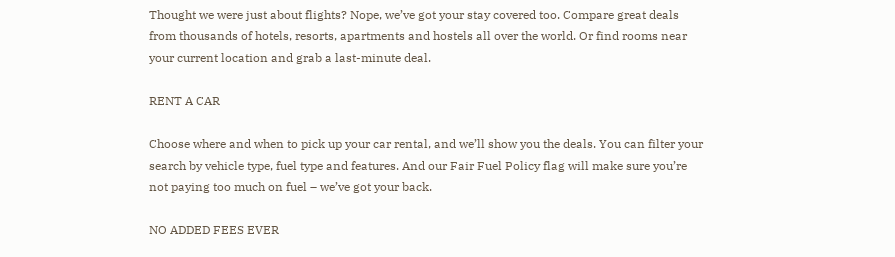Thought we were just about flights? Nope, we’ve got your stay covered too. Compare great deals from thousands of hotels, resorts, apartments and hostels all over the world. Or find rooms near your current location and grab a last-minute deal.

RENT A CAR

Choose where and when to pick up your car rental, and we’ll show you the deals. You can filter your search by vehicle type, fuel type and features. And our Fair Fuel Policy flag will make sure you’re not paying too much on fuel – we’ve got your back.

NO ADDED FEES EVER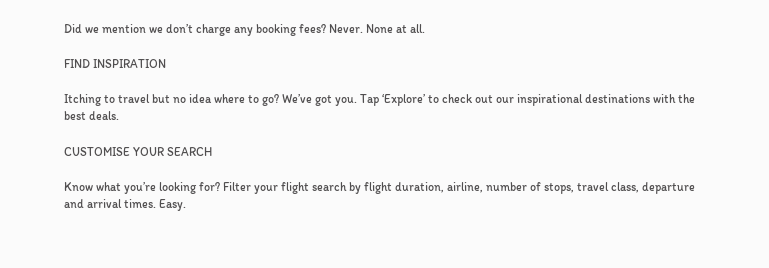Did we mention we don’t charge any booking fees? Never. None at all.

FIND INSPIRATION

Itching to travel but no idea where to go? We’ve got you. Tap ‘Explore’ to check out our inspirational destinations with the best deals.

CUSTOMISE YOUR SEARCH

Know what you’re looking for? Filter your flight search by flight duration, airline, number of stops, travel class, departure and arrival times. Easy.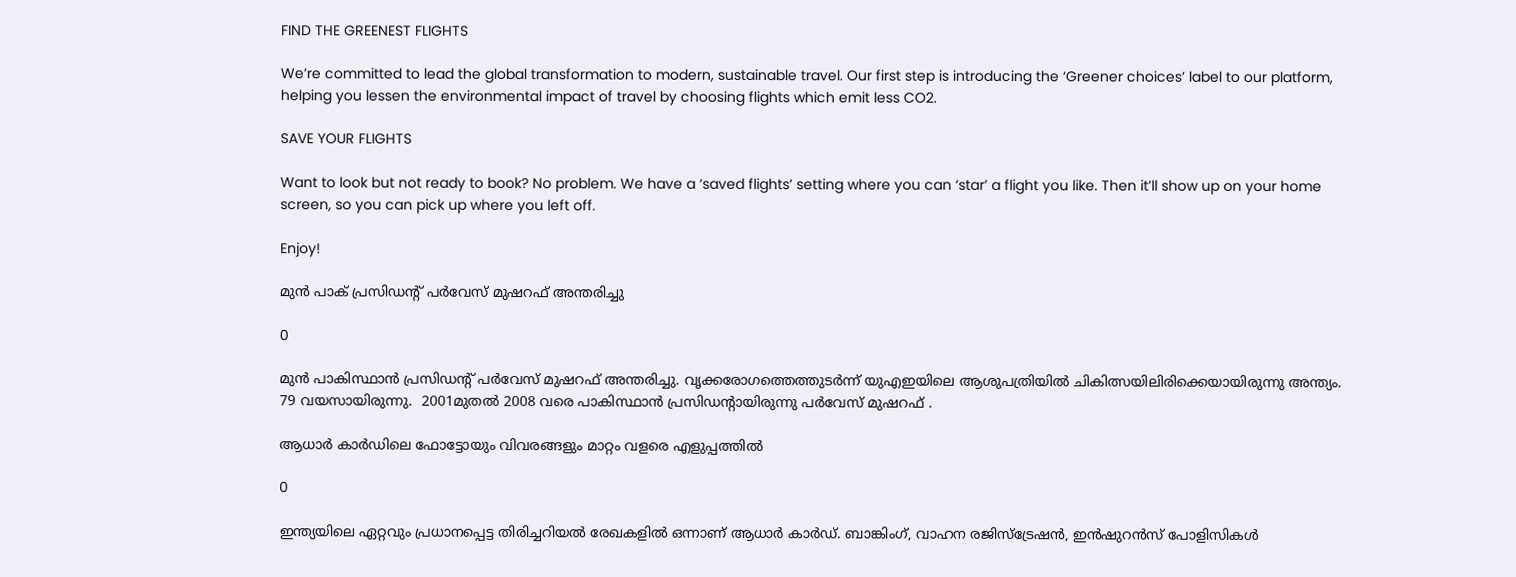FIND THE GREENEST FLIGHTS

We’re committed to lead the global transformation to modern, sustainable travel. Our first step is introducing the ‘Greener choices’ label to our platform, helping you lessen the environmental impact of travel by choosing flights which emit less CO2.

SAVE YOUR FLIGHTS

Want to look but not ready to book? No problem. We have a ‘saved flights’ setting where you can ‘star’ a flight you like. Then it’ll show up on your home screen, so you can pick up where you left off.

Enjoy!

മുൻ പാക് പ്രസിഡന്റ് പർവേസ് മുഷറഫ് അന്തരിച്ചു

0

മുൻ പാകിസ്ഥാൻ പ്രസിഡന്റ് പർവേസ് മുഷറഫ് അന്തരിച്ചു. വൃക്കരോഗത്തെത്തുടർന്ന് യുഎഇയിലെ ആശുപത്രിയില്‍ ചികിത്സയിലിരിക്കെയായിരുന്നു അന്ത്യം. 79 വയസായിരുന്നു.  2001മുതൽ 2008 വരെ പാകിസ്ഥാൻ പ്രസിഡന്റായിരുന്നു പർവേസ് മുഷറഫ് .

ആധാർ കാർഡിലെ ഫോട്ടോയും വിവരങ്ങളും മാറ്റം വളരെ എളുപ്പത്തിൽ

0

ഇന്ത്യയിലെ ഏറ്റവും പ്രധാനപ്പെട്ട തിരിച്ചറിയൽ രേഖകളിൽ ഒന്നാണ് ആധാർ കാർഡ്. ബാങ്കിംഗ്, വാഹന രജിസ്ട്രേഷൻ, ഇൻഷുറൻസ് പോളിസികൾ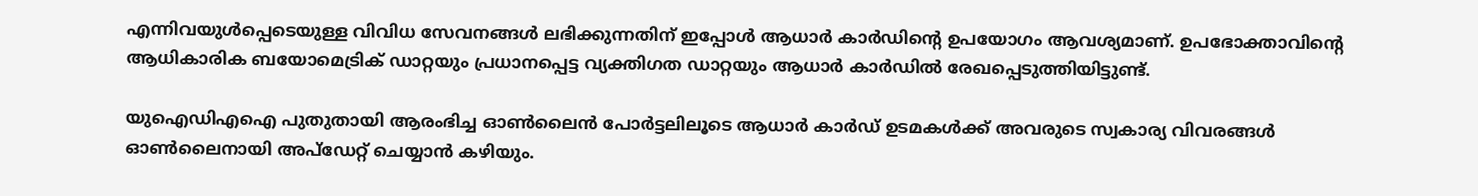എന്നിവയുൾപ്പെടെയുള്ള വിവിധ സേവനങ്ങൾ ലഭിക്കുന്നതിന് ഇപ്പോൾ ആധാർ കാർഡിന്റെ ഉപയോഗം ആവശ്യമാണ്. ഉപഭോക്താവിന്റെ ആധികാരിക ബയോമെട്രിക് ഡാറ്റയും പ്രധാനപ്പെട്ട വ്യക്തിഗത ഡാറ്റയും ആധാർ കാർഡിൽ രേഖപ്പെടുത്തിയിട്ടുണ്ട്.

യുഐഡിഎഐ പുതുതായി ആരംഭിച്ച ഓൺലൈൻ പോർട്ടലിലൂടെ ആധാർ കാർഡ് ഉടമകൾക്ക് അവരുടെ സ്വകാര്യ വിവരങ്ങൾ ഓൺലൈനായി അപ്‌ഡേറ്റ് ചെയ്യാൻ കഴിയും.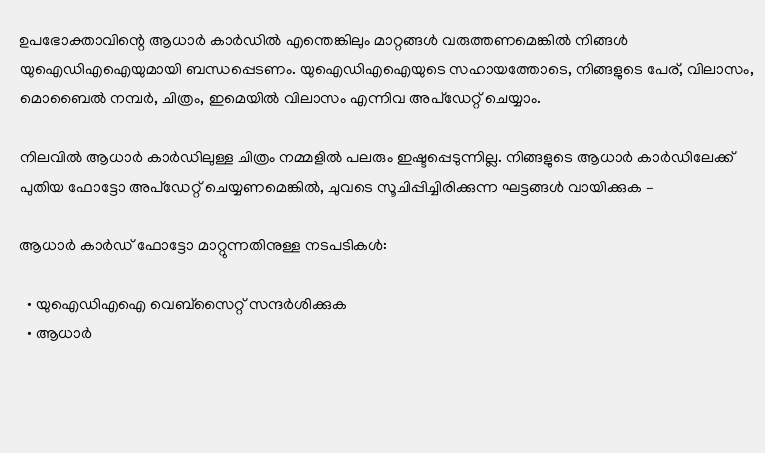ഉപഭോക്താവിന്റെ ആധാർ കാർഡിൽ എന്തെങ്കിലും മാറ്റങ്ങൾ വരുത്തണമെങ്കിൽ നിങ്ങൾ യുഐഡിഎഐയുമായി ബന്ധപ്പെടണം. യുഐഡിഎഐയുടെ സഹായത്തോടെ, നിങ്ങളുടെ പേര്, വിലാസം, മൊബൈൽ നമ്പർ, ചിത്രം, ഇമെയിൽ വിലാസം എന്നിവ അപ്ഡേറ്റ് ചെയ്യാം.

നിലവിൽ ആധാർ കാർഡിലുള്ള ചിത്രം നമ്മളിൽ പലരും ഇഷ്ടപ്പെടുന്നില്ല. നിങ്ങളുടെ ആധാർ കാർഡിലേക്ക് പുതിയ ഫോട്ടോ അപ്‌ഡേറ്റ് ചെയ്യണമെങ്കിൽ, ചുവടെ സൂചിപ്പിച്ചിരിക്കുന്ന ഘട്ടങ്ങൾ വായിക്കുക –

ആധാർ കാർഡ് ഫോട്ടോ മാറ്റുന്നതിനുള്ള നടപടികൾ:

  • യുഐഡിഎഐ വെബ്സൈറ്റ് സന്ദർശിക്കുക
  • ആധാർ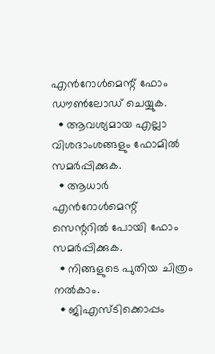എൻറോൾമെന്റ് ഫോം ഡൗൺലോഡ് ചെയ്യുക.
  • ആവശ്യമായ എല്ലാ വിശദാംശങ്ങളും ഫോമിൽ സമർപ്പിക്കുക.
  • ആധാർ എൻറോൾമെന്റ് സെന്ററിൽ പോയി ഫോം സമർപ്പിക്കുക.
  • നിങ്ങളുടെ പുതിയ ചിത്രം നൽകാം.
  • ജിഎസ്ടിക്കൊപ്പം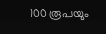100 രൂപയും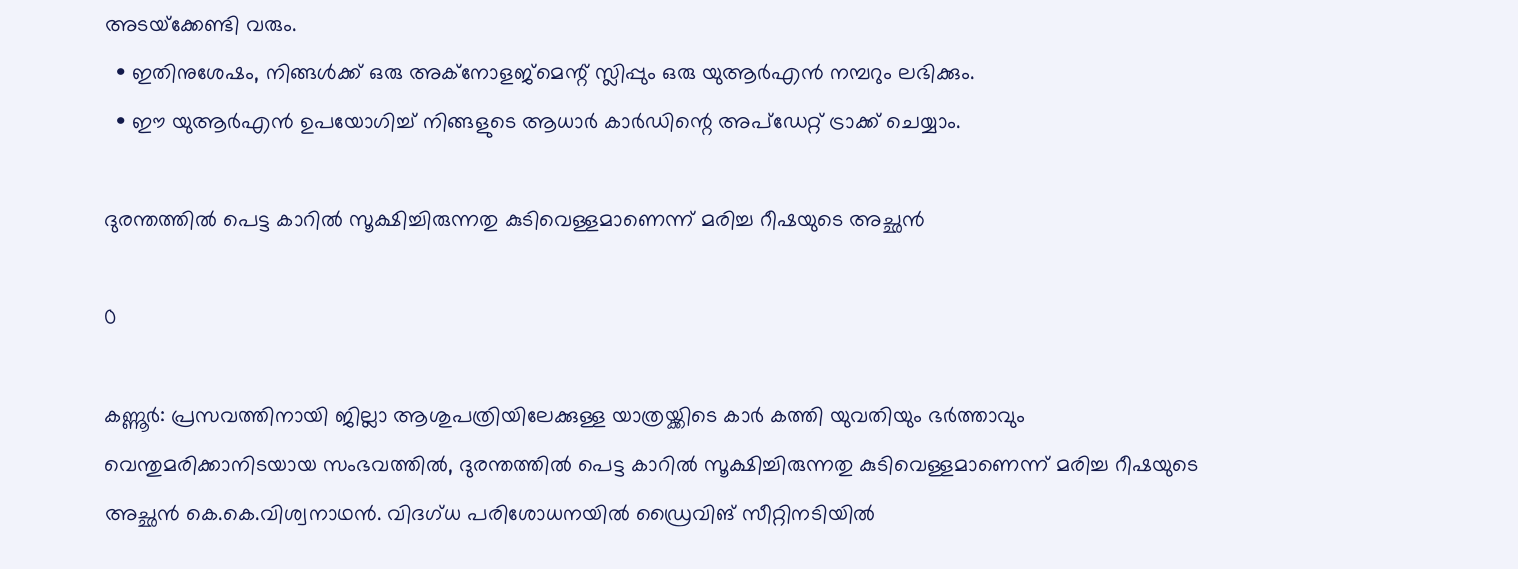അടയ്‌ക്കേണ്ടി വരും.
  • ഇതിനുശേഷം, നിങ്ങൾക്ക് ഒരു അക്‌നോളജ്‌മെന്റ് സ്ലിപ്പും ഒരു യുആർഎൻ നമ്പറും ലഭിക്കും.
  • ഈ യുആർഎൻ ഉപയോഗിച്ച് നിങ്ങളുടെ ആധാർ കാർഡിന്റെ അപ്‌ഡേറ്റ് ട്രാക്ക് ചെയ്യാം.

ദുരന്തത്തിൽ പെട്ട കാറിൽ സൂക്ഷിച്ചിരുന്നതു കുടിവെള്ളമാണെന്ന് മരിച്ച റീഷയുടെ അച്ഛൻ

0

കണ്ണൂർ: പ്രസവത്തിനായി ജില്ലാ ആശുപത്രിയിലേക്കുള്ള യാത്രയ്ക്കിടെ കാർ കത്തി യുവതിയും ഭർത്താവും വെന്തുമരിക്കാനിടയായ സംഭവത്തിൽ, ദുരന്തത്തിൽ പെട്ട കാറിൽ സൂക്ഷിച്ചിരുന്നതു കുടിവെള്ളമാണെന്ന് മരിച്ച റീഷയുടെ അച്ഛൻ കെ.കെ.വിശ്വനാഥൻ. വിദഗ്ധ പരിശോധനയിൽ ഡ്രൈവിങ് സീറ്റിനടിയിൽ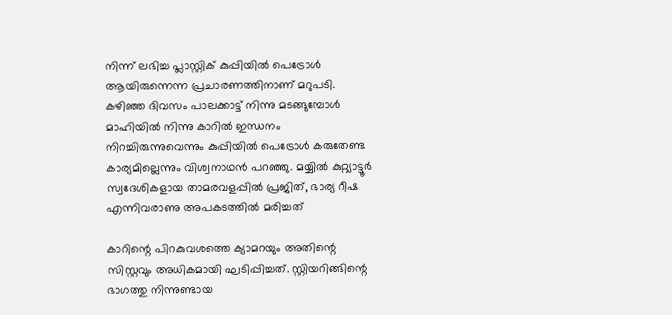നിന്ന് ലഭിച്ച പ്ലാസ്റ്റിക് കുപ്പിയിൽ പെട്രോൾ ആയിരുന്നെന്ന പ്രചാരണത്തിനാണ് മറുപടി. കഴിഞ്ഞ ദിവസം പാലക്കാട്ട് നിന്നു മടങ്ങുമ്പോൾ മാഹിയിൽ നിന്നു കാറിൽ ഇന്ധനം നിറച്ചിരുന്നുവെന്നും കുപ്പിയിൽ പെട്രോൾ കരുതേണ്ട കാര്യമില്ലെന്നും വിശ്വനാഥൻ പറഞ്ഞു. മയ്യിൽ കുറ്റ്യാട്ടൂർ സ്വദേശികളായ താമരവളപ്പിൽ പ്രജിത്, ഭാര്യ റീഷ എന്നിവരാണു അപകടത്തിൽ മരിച്ചത്

കാറിന്റെ പിറകുവശത്തെ ക്യാമറയും അതിന്റെ സിസ്റ്റവും അധികമായി ഘടിപ്പിച്ചത്. സ്റ്റിയറിങ്ങിന്റെ ഭാഗത്തു നിന്നുണ്ടായ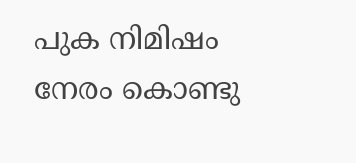പുക നിമിഷം നേരം കൊണ്ടു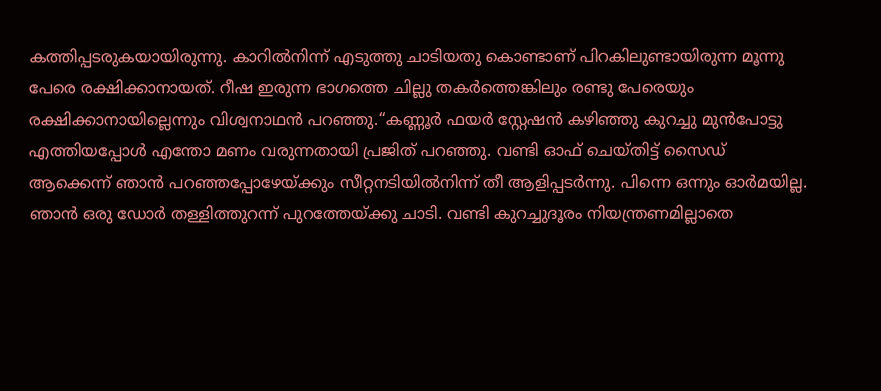കത്തിപ്പടരുകയായിരുന്നു. കാറിൽനിന്ന് എടുത്തു ചാടിയതു കൊണ്ടാണ് പിറകിലുണ്ടായിരുന്ന മൂന്നു പേരെ രക്ഷിക്കാനായത്. റീഷ ഇരുന്ന ഭാഗത്തെ ചില്ലു തകർത്തെങ്കിലും രണ്ടു പേരെയും രക്ഷിക്കാനായില്ലെന്നും വിശ്വനാഥൻ പറഞ്ഞു.‘‘കണ്ണൂർ ഫയർ സ്റ്റേഷൻ കഴിഞ്ഞു കുറച്ചു മുൻപോട്ടു എത്തിയപ്പോൾ എന്തോ മണം വരുന്നതായി പ്രജിത് പറഞ്ഞു. വണ്ടി ഓഫ് ചെയ്തിട്ട് സൈഡ് ആക്കെന്ന് ഞാൻ‌ പറഞ്ഞപ്പോഴേയ്ക്കും സീറ്റനടിയിൽനിന്ന് തീ ആളിപ്പടർന്നു. പിന്നെ ഒന്നും ഓർമയില്ല. ഞാൻ ഒരു ഡോർ തള്ളിത്തുറന്ന് പുറത്തേയ്ക്കു ചാടി. വണ്ടി കുറച്ചുദൂരം നിയന്ത്രണമില്ലാതെ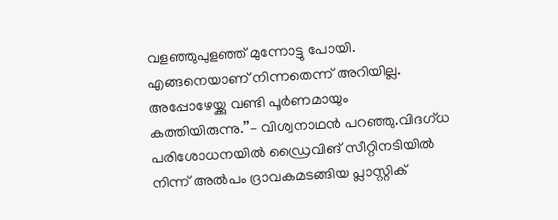വളഞ്ഞുപുളഞ്ഞ് മുന്നോട്ടു പോയി. എങ്ങനെയാണ് നിന്നതെന്ന് അറിയില്ല. അപ്പോഴേയ്ക്കു വണ്ടി പൂർണമായും കത്തിയിരുന്നു.’’– വിശ്വനാഥൻ പറഞ്ഞു.വിദഗ്ധ പരിശോധനയിൽ ഡ്രൈവിങ് സീറ്റിനടിയിൽ നിന്ന് അൽപം ദ്രാവകമടങ്ങിയ പ്ലാസ്റ്റിക്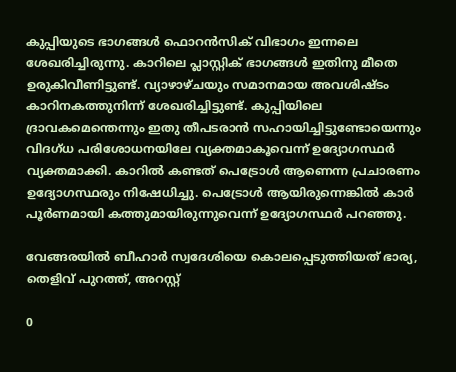കുപ്പിയുടെ ഭാഗങ്ങൾ ഫൊറൻസിക് വിഭാഗം ഇന്നലെ ശേഖരിച്ചിരുന്നു. കാറിലെ പ്ലാസ്റ്റിക് ഭാഗങ്ങൾ ഇതിനു മീതെ ഉരുകിവീണിട്ടുണ്ട്. വ്യാഴാഴ്ചയും സമാനമായ അവശിഷ്ടം കാറിനകത്തുനിന്ന് ശേഖരിച്ചിട്ടുണ്ട്. കുപ്പിയിലെ ദ്രാവകമെന്തെന്നും ഇതു തീപടരാൻ സഹായിച്ചിട്ടുണ്ടോയെന്നും വിദഗ്ധ പരിശോധനയിലേ വ്യക്തമാകൂവെന്ന് ഉദ്യോഗസ്ഥർ വ്യക്തമാക്കി. കാറിൽ കണ്ടത് പെട്രോൾ ആണെന്ന പ്രചാരണം ഉദ്യോഗസ്ഥരും നിഷേധിച്ചു. പെട്രോൾ ആയിരുന്നെങ്കിൽ കാർ പൂർണമായി കത്തുമായിരുന്നുവെന്ന് ഉദ്യോഗസ്ഥർ പറഞ്ഞു.

വേങ്ങരയില്‍ ബീഹാർ സ്വദേശിയെ കൊലപ്പെടുത്തിയത് ഭാര്യ, തെളിവ് പുറത്ത്, അറസ്റ്റ്

0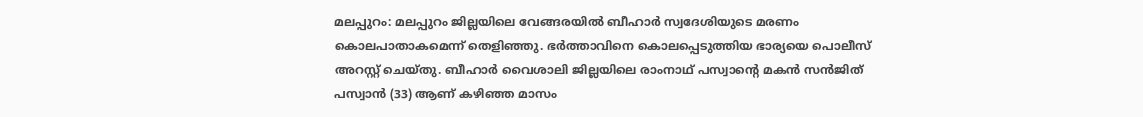മലപ്പുറം: മലപ്പുറം ജില്ലയിലെ വേങ്ങരയിൽ ബീഹാർ സ്വദേശിയുടെ മരണം കൊലപാതാകമെന്ന് തെളിഞ്ഞു. ഭര്‍ത്താവിനെ കൊലപ്പെടുത്തിയ ഭാര്യയെ പൊലീസ് അറസ്റ്റ് ചെയ്തു. ബീഹാർ വൈശാലി ജില്ലയിലെ രാംനാഥ് പസ്വാന്റെ മകൻ സൻജിത് പസ്വാൻ (33) ആണ് കഴിഞ്ഞ മാസം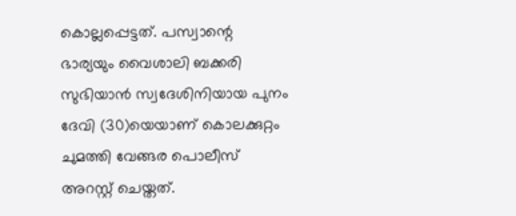കൊല്ലപ്പെട്ടത്. പസ്വാന്റെ ഭാര്യയും വൈശാലി ബക്കരി സുഭിയാൻ സ്വദേശിനിയായ പുനം ദേവി (30)യെയാണ് കൊലക്കുറ്റം ചുമത്തി വേങ്ങര പൊലീസ് അറസ്റ്റ് ചെയ്തത്.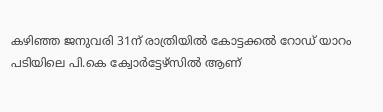കഴിഞ്ഞ ജനുവരി 31ന് രാത്രിയിൽ കോട്ടക്കൽ റോഡ് യാറം പടിയിലെ പി.കെ ക്വോർട്ടേഴ്‌സിൽ ആണ്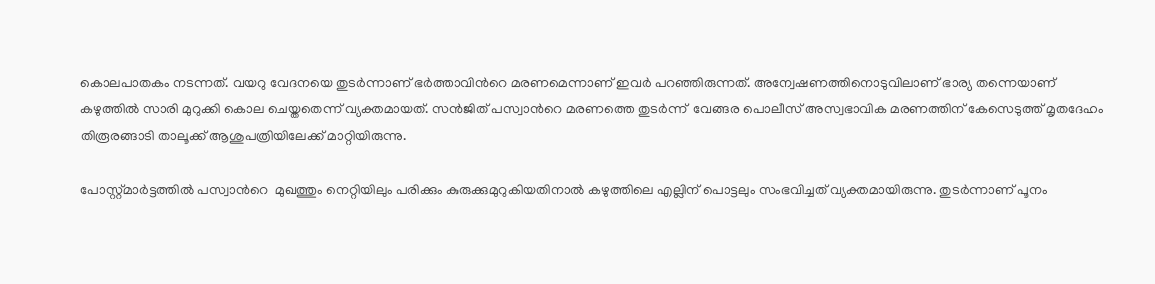കൊലപാതകം നടന്നത്. വയറു വേദനയെ തുടർന്നാണ് ഭര്‍ത്താവിന്‍റെ മരണമെന്നാണ് ഇവർ പറഞ്ഞിരുന്നത്. അന്വേഷണത്തിനൊടുവിലാണ് ഭാര്യ തന്നെയാണ് കഴുത്തിൽ സാരി മുറുക്കി കൊല ചെയ്തതെന്ന് വ്യക്തമായത്. സൻജിത് പസ്വാന്‍റെ മരണത്തെ തുടര്‍ന്ന്  വേങ്ങര പൊലീസ് അസ്വഭാവിക മരണത്തിന് കേസെടുത്ത് മൃതദേഹം തിരൂരങ്ങാടി താലൂക്ക് ആശുപത്രിയിലേക്ക് മാറ്റിയിരുന്നു.

പോസ്റ്റ്മാർട്ടത്തില്‍ പസ്വാന്‍റെ  മുഖത്തും നെറ്റിയിലും പരിക്കും കുരുക്കുമുറുകിയതിനാൽ കഴുത്തിലെ എല്ലിന് പൊട്ടലും സംഭവിച്ചത് വ്യക്തമായിരുന്നു. തുടർന്നാണ് പൂനം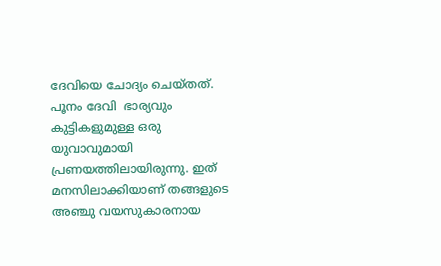ദേവിയെ ചോദ്യം ചെയ്തത്. പൂനം ദേവി  ഭാര്യവും കുട്ടികളുമുള്ള ഒരു യുവാവുമായി പ്രണയത്തിലായിരുന്നു. ഇത് മനസിലാക്കിയാണ് തങ്ങളുടെ അഞ്ചു വയസുകാരനായ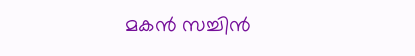മകന്‍ സച്ചിൻ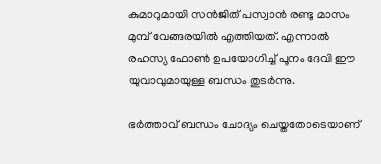കുമാറുമായി സൻജിത് പസ്വാൻ രണ്ടു മാസം മുമ്പ് വേങ്ങരയിൽ എത്തിയത്. എന്നാൽ രഹസ്യ ഫോൺ ഉപയോഗിച്ച് പൂനം ദേവി ഈ യുവാവുമായുള്ള ബന്ധം തുടർന്നു.

ഭര്‍ത്താവ് ബന്ധം ചോദ്യം ചെയ്തതോടെയാണ്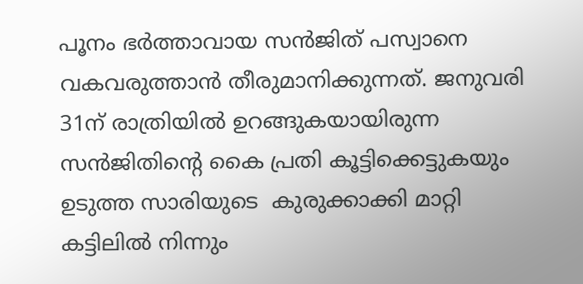പൂനം ഭര്‍ത്താവായ സൻജിത് പസ്വാനെ വകവരുത്താൻ തീരുമാനിക്കുന്നത്. ജനുവരി 31ന് രാത്രിയിൽ ഉറങ്ങുകയായിരുന്ന സൻജിതിന്റെ കൈ പ്രതി കൂട്ടിക്കെട്ടുകയും ഉടുത്ത സാരിയുടെ  കുരുക്കാക്കി മാറ്റി കട്ടിലിൽ നിന്നും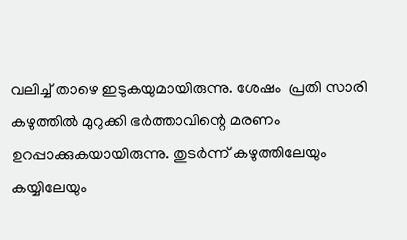വലിച്ച് താഴെ ഇടുകയുമായിരുന്നു. ശേഷം  പ്രതി സാരി കഴുത്തില്‍ മുറുക്കി ഭർത്താവിന്റെ മരണം ഉറപ്പാക്കുകയായിരുന്നു. തുടർന്ന് കഴുത്തിലേയും കയ്യിലേയും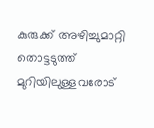കുരുക്ക് അഴിച്ചുമാറ്റി തൊട്ടടുത്ത് മുറിയിലുള്ളവരോട്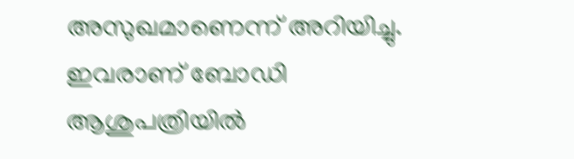അസുഖമാണെന്ന് അറിയിച്ചു. ഇവരാണ് ബോഡി ആശുപത്രിയിൽ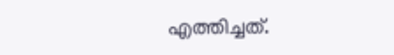എത്തിച്ചത്.